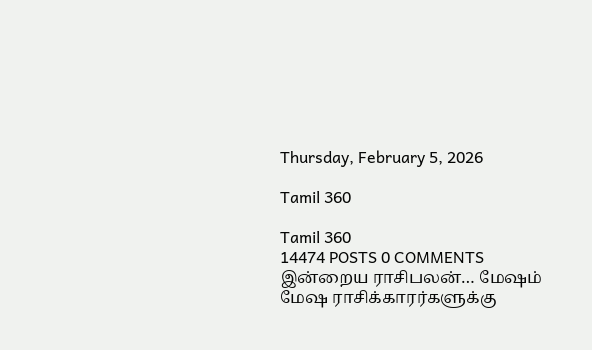Thursday, February 5, 2026

Tamil 360

Tamil 360
14474 POSTS 0 COMMENTS
இன்றைய ராசிபலன்… மேஷம் மேஷ ராசிக்காரர்களுக்கு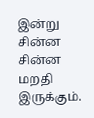இன்று சின்ன சின்ன மறதி இருக்கும்.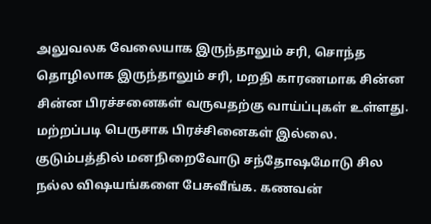அலுவலக வேலையாக இருந்தாலும் சரி, சொந்த தொழிலாக இருந்தாலும் சரி, மறதி காரணமாக சின்ன சின்ன பிரச்சனைகள் வருவதற்கு வாய்ப்புகள் உள்ளது. மற்றப்படி பெருசாக பிரச்சினைகள் இல்லை. குடும்பத்தில் மனநிறைவோடு சந்தோஷமோடு சில நல்ல விஷயங்களை பேசுவீங்க. கணவன்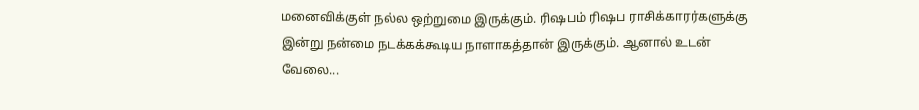மனைவிக்குள் நல்ல ஒற்றுமை இருக்கும். ரிஷபம் ரிஷப ராசிக்காரர்களுக்கு இன்று நன்மை நடக்கக்கூடிய நாளாகத்தான் இருக்கும். ஆனால் உடன் வேலை...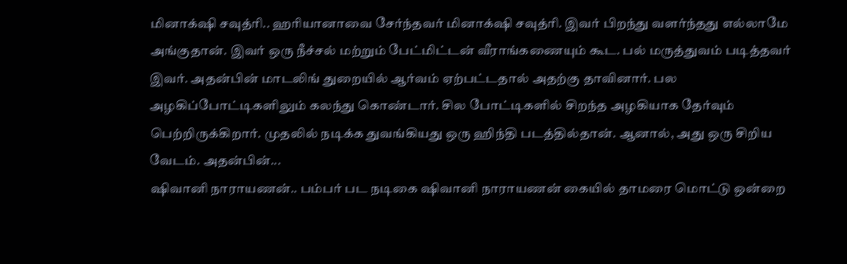மினாக்‌ஷி சவுத்ரி.. ஹரியானாவை சேர்ந்தவர் மினாக்‌ஷி சவுத்ரி. இவர் பிறந்து வளர்ந்தது எல்லாமே அங்குதான். இவர் ஒரு நீச்சல் மற்றும் பேட்மிட்டன் வீராங்கணையும் கூட. பல் மருத்துவம் படித்தவர் இவர். அதன்பின் மாடலிங் துறையில் ஆர்வம் ஏற்பட்டதால் அதற்கு தாவினார். பல அழகிப்போட்டிகளிலும் கலந்து கொண்டார். சில போட்டிகளில் சிறந்த அழகியாக தேர்வும் பெற்றிருக்கிறார். முதலில் நடிக்க துவங்கியது ஒரு ஹிந்தி படத்தில்தான். ஆனால், அது ஒரு சிறிய வேடம். அதன்பின்...
ஷிவானி நாராயணன்.. பம்பர் பட நடிகை ஷிவானி நாராயணன் கையில் தாமரை மொட்டு ஒன்றை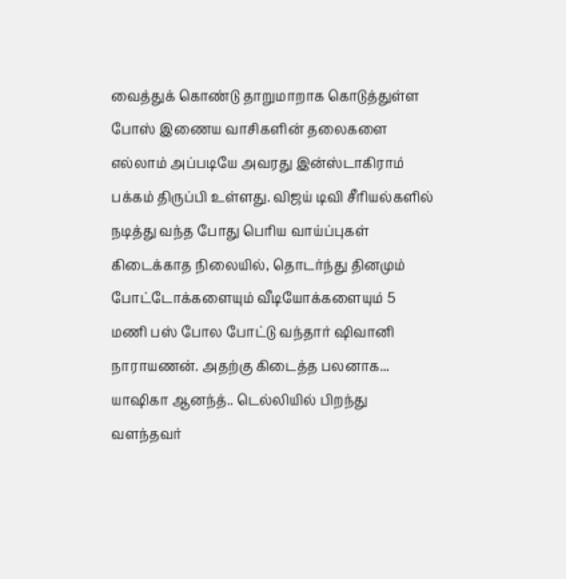வைத்துக் கொண்டு தாறுமாறாக கொடுத்துள்ள போஸ் இணைய வாசிகளின் தலைகளை எல்லாம் அப்படியே அவரது இன்ஸ்டாகிராம் பக்கம் திருப்பி உள்ளது. விஜய் டிவி சீரியல்களில் நடித்து வந்த போது பெரிய வாய்ப்புகள் கிடைக்காத நிலையில், தொடர்ந்து தினமும் போட்டோக்களையும் வீடியோக்களையும் 5 மணி பஸ் போல போட்டு வந்தார் ஷிவானி நாராயணன். அதற்கு கிடைத்த பலனாக...
யாஷிகா ஆனந்த்.. டெல்லியில் பிறந்து வளந்தவர்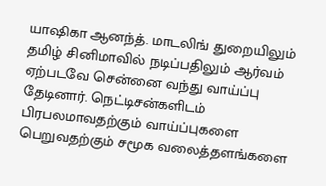யாஷிகா ஆனந்த். மாடலிங் துறையிலும் தமிழ் சினிமாவில் நடிப்பதிலும் ஆர்வம் ஏற்படவே சென்னை வந்து வாய்ப்பு தேடினார். நெட்டிசன்களிடம் பிரபலமாவதற்கும் வாய்ப்புகளை பெறுவதற்கும் சமூக வலைத்தளங்களை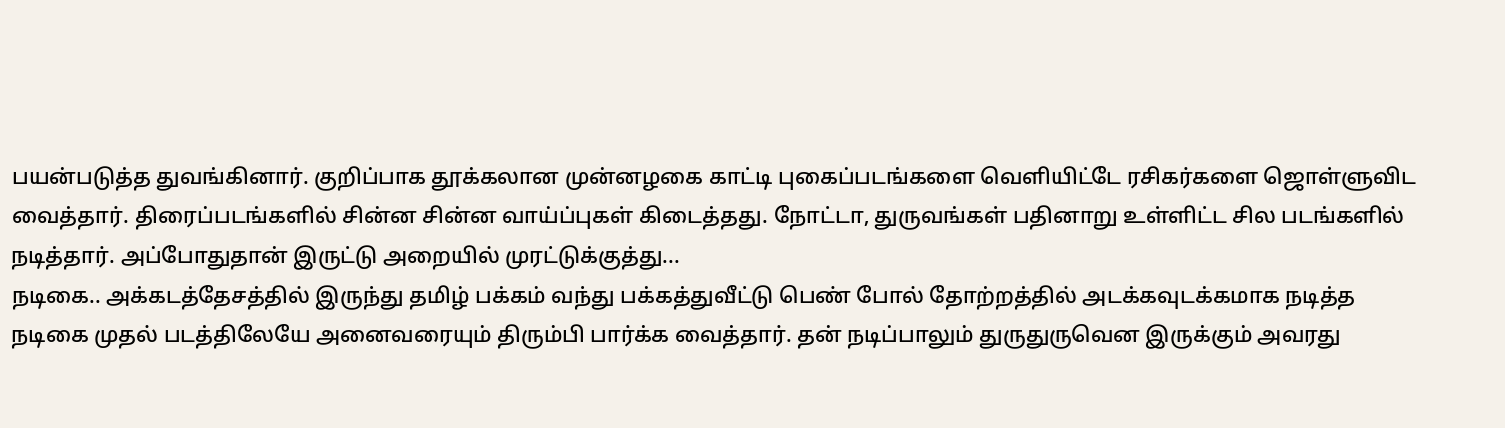பயன்படுத்த துவங்கினார். குறிப்பாக தூக்கலான முன்னழகை காட்டி புகைப்படங்களை வெளியிட்டே ரசிகர்களை ஜொள்ளுவிட வைத்தார். திரைப்படங்களில் சின்ன சின்ன வாய்ப்புகள் கிடைத்தது. நோட்டா, துருவங்கள் பதினாறு உள்ளிட்ட சில படங்களில் நடித்தார். அப்போதுதான் இருட்டு அறையில் முரட்டுக்குத்து...
நடிகை.. அக்கடத்தேசத்தில் இருந்து தமிழ் பக்கம் வந்து பக்கத்துவீட்டு பெண் போல் தோற்றத்தில் அடக்கவுடக்கமாக நடித்த நடிகை முதல் படத்திலேயே அனைவரையும் திரும்பி பார்க்க வைத்தார். தன் நடிப்பாலும் துருதுருவென இருக்கும் அவரது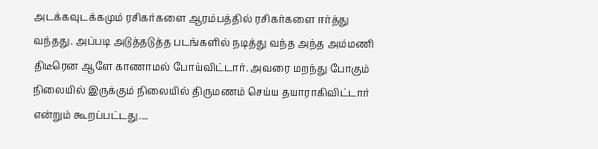அடக்கவுடக்கமும் ரசிகர்களை ஆரம்பத்தில் ரசிகர்களை ஈர்த்து வந்தது. அப்படி அடுத்தடுத்த படங்களில் நடித்து வந்த அந்த அம்மணி திடீரென ஆளே காணாமல் போய்விட்டார். அவரை மறந்து போகும் நிலையில் இருக்கும் நிலையில் திருமணம் செய்ய தயாராகிவிட்டார் என்றும் கூறப்பட்டது....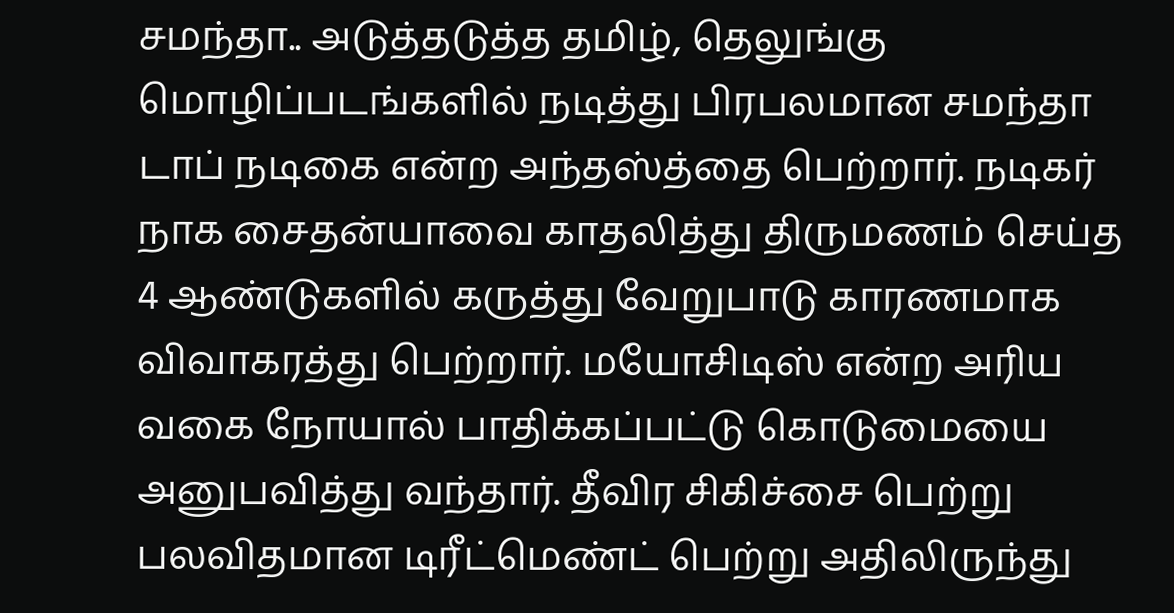சமந்தா.. அடுத்தடுத்த தமிழ், தெலுங்கு மொழிப்படங்களில் நடித்து பிரபலமான சமந்தா டாப் நடிகை என்ற அந்தஸ்த்தை பெற்றார். நடிகர் நாக சைதன்யாவை காதலித்து திருமணம் செய்த 4 ஆண்டுகளில் கருத்து வேறுபாடு காரணமாக விவாகரத்து பெற்றார். மயோசிடிஸ் என்ற அரிய வகை நோயால் பாதிக்கப்பட்டு கொடுமையை அனுபவித்து வந்தார். தீவிர சிகிச்சை பெற்று பலவிதமான டிரீட்மெண்ட் பெற்று அதிலிருந்து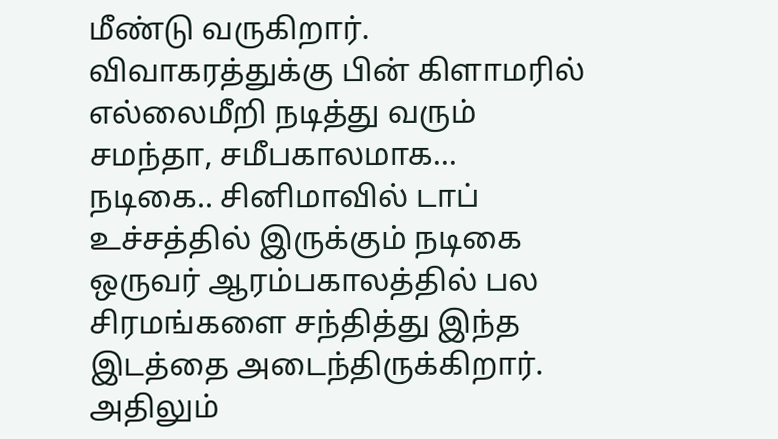மீண்டு வருகிறார். விவாகரத்துக்கு பின் கிளாமரில் எல்லைமீறி நடித்து வரும் சமந்தா, சமீபகாலமாக...
நடிகை.. சினிமாவில் டாப் உச்சத்தில் இருக்கும் நடிகை ஒருவர் ஆரம்பகாலத்தில் பல சிரமங்களை சந்தித்து இந்த இடத்தை அடைந்திருக்கிறார். அதிலும்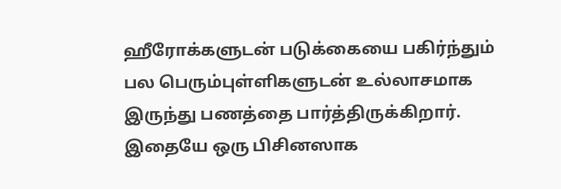ஹீரோக்களுடன் படுக்கையை பகிர்ந்தும் பல பெரும்புள்ளிகளுடன் உல்லாசமாக இருந்து பணத்தை பார்த்திருக்கிறார். இதையே ஒரு பிசினஸாக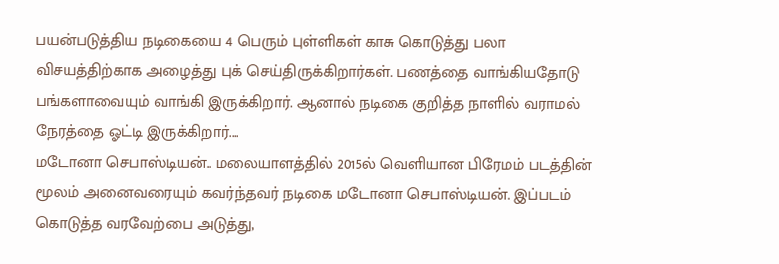பயன்படுத்திய நடிகையை 4 பெரும் புள்ளிகள் காசு கொடுத்து பலா விசயத்திற்காக அழைத்து புக் செய்திருக்கிறார்கள். பணத்தை வாங்கியதோடு பங்களாவையும் வாங்கி இருக்கிறார். ஆனால் நடிகை குறித்த நாளில் வராமல் நேரத்தை ஓட்டி இருக்கிறார்....
மடோனா செபாஸ்டியன்.. மலையாளத்தில் 2015ல் வெளியான பிரேமம் படத்தின் மூலம் அனைவரையும் கவர்ந்தவர் நடிகை மடோனா செபாஸ்டியன். இப்படம் கொடுத்த வரவேற்பை அடுத்து,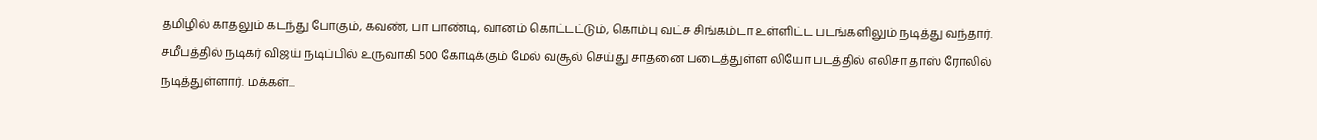தமிழில் காதலும் கடந்து போகும், கவண், பா பாண்டி, வானம் கொட்டட்டும், கொம்பு வட்ச சிங்கம்டா உள்ளிட்ட படங்களிலும் நடித்து வந்தார். சமீபத்தில் நடிகர் விஜய் நடிப்பில் உருவாகி 500 கோடிக்கும் மேல் வசூல் செய்து சாதனை படைத்துள்ள லியோ படத்தில் எலிசா தாஸ் ரோலில் நடித்துள்ளார். மக்கள்...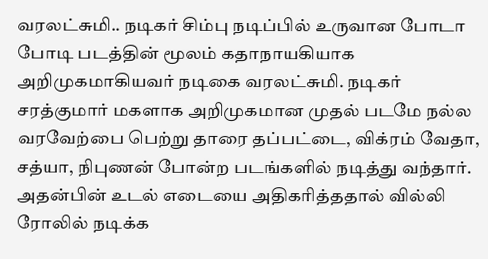வரலட்சுமி.. நடிகர் சிம்பு நடிப்பில் உருவான போடா போடி படத்தின் மூலம் கதாநாயகியாக அறிமுகமாகியவர் நடிகை வரலட்சுமி. நடிகர் சரத்குமார் மகளாக அறிமுகமான முதல் படமே நல்ல வரவேற்பை பெற்று தாரை தப்பட்டை, விக்ரம் வேதா, சத்யா, நிபுணன் போன்ற படங்களில் நடித்து வந்தார். அதன்பின் உடல் எடையை அதிகரித்ததால் வில்லி ரோலில் நடிக்க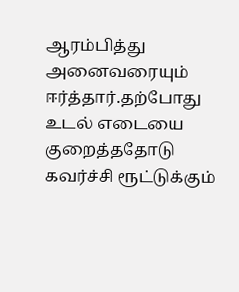ஆரம்பித்து அனைவரையும் ஈர்த்தார்.தற்போது உடல் எடையை குறைத்ததோடு கவர்ச்சி ரூட்டுக்கும்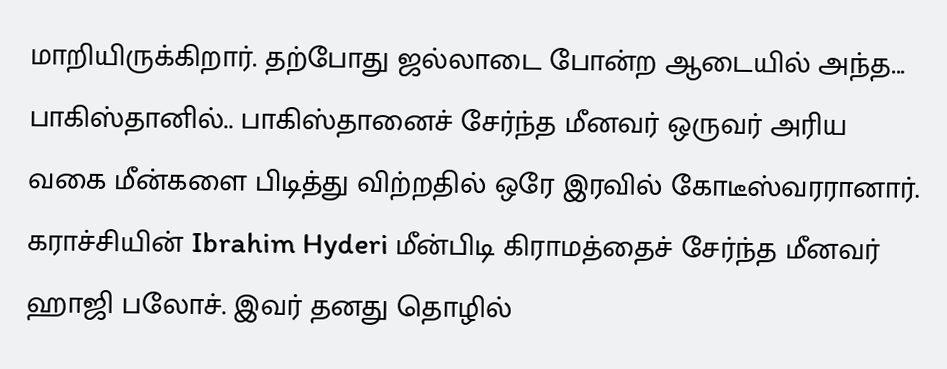மாறியிருக்கிறார். தற்போது ஜல்லாடை போன்ற ஆடையில் அந்த...
பாகிஸ்தானில்.. பாகிஸ்தானைச் சேர்ந்த மீனவர் ஒருவர் அரிய வகை மீன்களை பிடித்து விற்றதில் ஒரே இரவில் கோடீஸ்வரரானார். கராச்சியின் Ibrahim Hyderi மீன்பிடி கிராமத்தைச் சேர்ந்த மீனவர் ஹாஜி பலோச். இவர் தனது தொழில்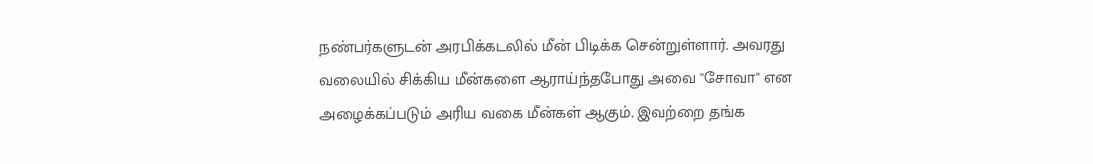நண்பர்களுடன் அரபிக்கடலில் மீன் பிடிக்க சென்றுள்ளார். அவரது வலையில் சிக்கிய மீன்களை ஆராய்ந்தபோது அவை ''சோவா'' என அழைக்கப்படும் அரிய வகை மீன்கள் ஆகும். இவற்றை தங்க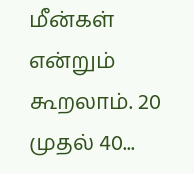மீன்கள் என்றும் கூறலாம். 20 முதல் 40...